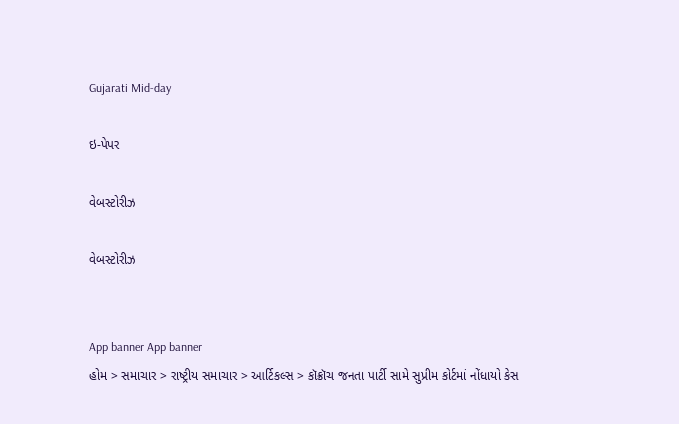Gujarati Mid-day

ઇ-પેપર

વેબસ્ટોરીઝ

વેબસ્ટોરીઝ


App banner App banner
હોમ > સમાચાર > રાષ્ટ્રીય સમાચાર > આર્ટિકલ્સ > કૉક્રૉચ જનતા પાર્ટી સામે સુપ્રીમ કોર્ટમાં નોંધાયો કેસ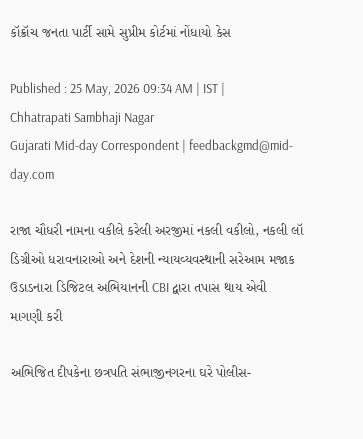કૉક્રૉચ જનતા પાર્ટી સામે સુપ્રીમ કોર્ટમાં નોંધાયો કેસ

Published : 25 May, 2026 09:34 AM | IST | Chhatrapati Sambhaji Nagar
Gujarati Mid-day Correspondent | feedbackgmd@mid-day.com

રાજા ચૌધરી નામના વકીલે કરેલી અરજીમાં નકલી વકીલો, નકલી લૉ ડિગ્રીઓ ધરાવનારાઓ અને દેશની ન્યાયવ્યવસ્થાની સરેઆમ મજાક ઉડાડનારા ડિજિટલ અભિયાનની CBI દ્વારા તપાસ થાય એવી માગણી કરી

અભિજિત દીપકેના છત્રપતિ સંભાજીનગરના ઘરે પોલીસ-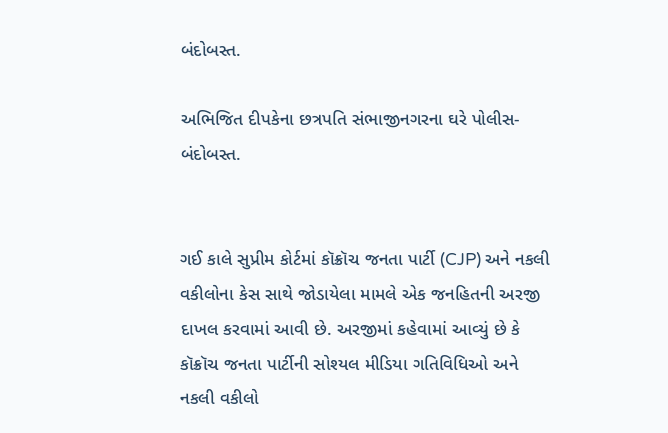બંદોબસ્ત.

અભિજિત દીપકેના છત્રપતિ સંભાજીનગરના ઘરે પોલીસ-બંદોબસ્ત.


ગઈ કાલે સુપ્રીમ કોર્ટમાં કૉક્રૉચ જનતા પાર્ટી (CJP) અને નકલી વકીલોના કેસ સાથે જોડાયેલા મામલે એક જનહિતની અરજી દાખલ કરવામાં આવી છે. અરજીમાં કહેવામાં આવ્યું છે કે કૉક્રૉચ જનતા પાર્ટીની સોશ્યલ મીડિયા ગતિવિધિઓ અને નકલી વકીલો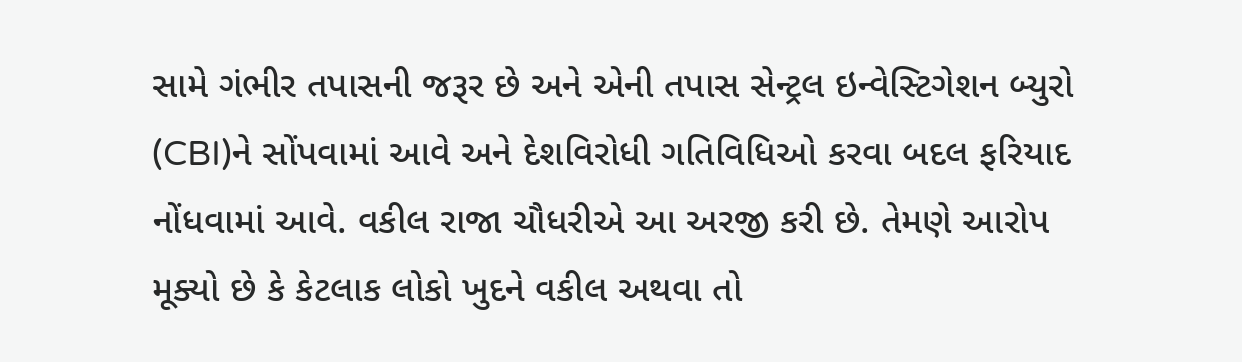સામે ગંભીર તપાસની જરૂર છે અને એની તપાસ સેન્ટ્રલ ઇન્વેસ્ટિગેશન બ્યુરો (CBI)ને સોંપવામાં આવે અને દેશવિરોધી ગતિવિધિઓ કરવા બદલ ફરિયાદ નોંધવામાં આવે. વકીલ રાજા ચૌધરીએ આ અરજી કરી છે. તેમણે આરોપ મૂક્યો છે કે કેટલાક લોકો ખુદને વકીલ અથવા તો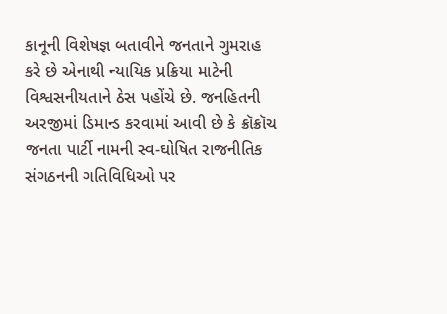કાનૂની વિશેષજ્ઞ બતાવીને જનતાને ગુમરાહ કરે છે એનાથી ન્યાયિક પ્રક્રિયા માટેની વિશ્વસનીયતાને ઠેસ પહોંચે છે. જનહિતની અરજીમાં ડિમાન્ડ કરવામાં આવી છે કે ક્રૉક્રૉચ જનતા પાર્ટી નામની સ્વ-ઘોષિત રાજનીતિક સંગઠનની ગતિવિધિઓ પર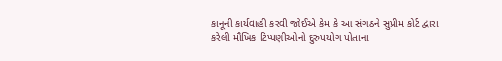કાનૂની કાર્યવાહી કરવી જોઈએ કેમ કે આ સંગઠને સુપ્રીમ કોર્ટ દ્વારા કરેલી મૌખિક ટિપ્પણીઓનો દુરુપયોગ પોતાના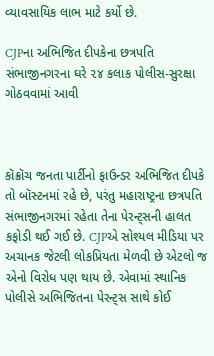વ્યાવસાયિક લાભ માટે કર્યો છે.

CJPના અભિજિત દીપકેના છત્રપતિ સંભાજીનગરના ઘરે ૨૪ કલાક પોલીસ-સુરક્ષા ગોઠવવામાં આવી



કૉક્રૉચ જનતા પાર્ટીનો ફાઉન્ડર અભિજિત દીપકે તો બૉસ્ટનમાં રહે છે, પરંતુ મહારાષ્ટ્રના છત્રપતિ સંભાજીનગરમાં રહેતા તેના પેરન્ટ્સની હાલત કફોડી થઈ ગઈ છે. CJPએ સોશ્યલ મીડિયા પર અચાનક જેટલી લોકપ્રિયતા મેળવી છે એટલો જ એનો વિરોધ પણ થાય છે. એવામાં સ્થાનિક પોલીસે અભિજિતના પેરન્ટ્સ સાથે કોઈ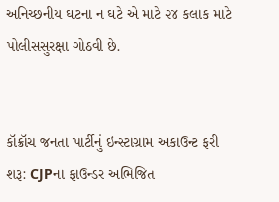અનિચ્છનીય ઘટના ન ઘટે એ માટે ૨૪ કલાક માટે પોલીસસુરક્ષા ગોઠવી છે.


કૉક્રૉચ જનતા પાર્ટીનું ઇન્સ્ટાગ્રામ અકાઉન્ટ ફરી શરૂ: CJPના ફાઉન્ડર અભિજિત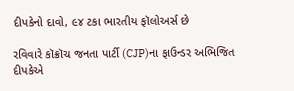દીપકેનો દાવો, ૯૪ ટકા ભારતીય ફૉલોઅર્સ છે

રવિવારે કૉક્રૉચ જનતા પાર્ટી (CJP)ના ફાઉન્ડર અભિજિત દીપકેએ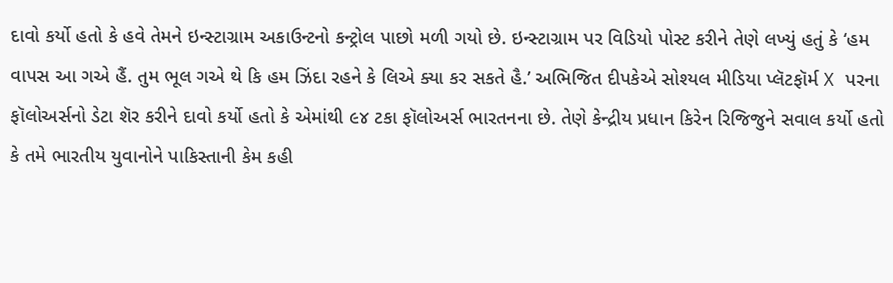દાવો કર્યો હતો કે હવે તેમને ઇન્સ્ટાગ્રામ અકાઉન્ટનો કન્ટ્રોલ પાછો મળી ગયો છે. ઇન્સ્ટાગ્રામ પર વિડિયો પોસ્ટ કરીને તેણે લખ્યું હતું કે ‘હમ વાપસ આ ગએ હૈં. તુમ ભૂલ ગએ થે કિ હમ ઝિંદા રહને કે લિએ ક્યા કર સકતે હૈ.’ અભિજિત દીપકેએ સોશ્યલ મીડિયા પ્લૅટફૉર્મ X પરના ફૉલોઅર્સનો ડેટા શૅર કરીને દાવો કર્યો હતો કે એમાંથી ૯૪ ટકા ફૉલોઅર્સ ભારતનના છે. તેણે કેન્દ્રીય પ્રધાન કિરેન રિજિજુને સવાલ કર્યો હતો કે તમે ભારતીય યુવાનોને પાકિસ્તાની કેમ કહી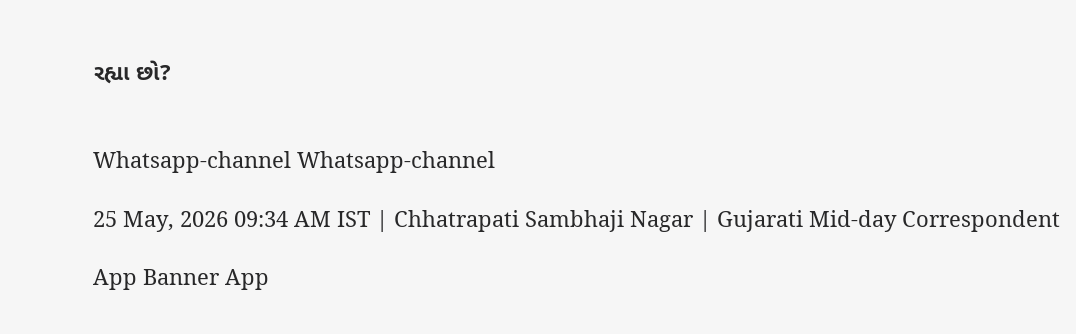રહ્યા છો?


Whatsapp-channel Whatsapp-channel

25 May, 2026 09:34 AM IST | Chhatrapati Sambhaji Nagar | Gujarati Mid-day Correspondent

App Banner App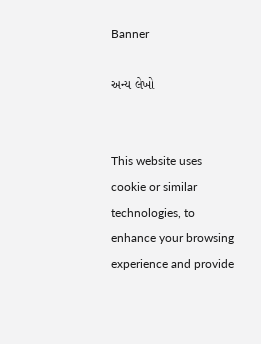Banner

અન્ય લેખો


This website uses cookie or similar technologies, to enhance your browsing experience and provide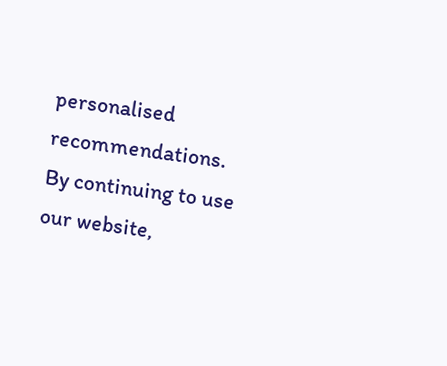personalised recommendations. By continuing to use our website,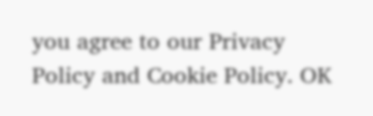you agree to our Privacy Policy and Cookie Policy. OK